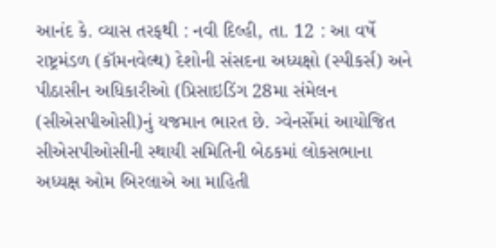આનંદ કે. વ્યાસ તરફથી : નવી દિલ્હી, તા. 12 : આ વર્ષે રાષ્ટ્રમંડળ (કૉમનવેલ્થ) દેશોની સંસદના અધ્યક્ષો (સ્પીકર્સ) અને પીઠાસીન અધિકારીઓ (પ્રિસાઇડિંગ 28મા સંમેલન (સીએસપીઓસી)નું યજમાન ભારત છે. ગ્વેનર્સેમાં આયોજિત સીએસપીઓસીની સ્થાયી સમિતિની બેઠકમાં લોકસભાના અધ્યક્ષ ઓમ બિરલાએ આ માહિતી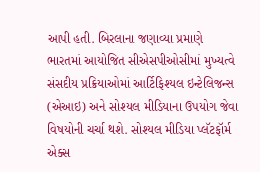આપી હતી. બિરલાના જણાવ્યા પ્રમાણે ભારતમાં આયોજિત સીએસપીઓસીમાં મુખ્યત્વે સંસદીય પ્રક્રિયાઓમાં આર્ટિફિશ્યલ ઇન્ટેલિજન્સ (એઆઇ) અને સોશ્યલ મીડિયાના ઉપયોગ જેવા વિષયોની ચર્ચા થશે. સોશ્યલ મીડિયા પ્લૅટફૉર્મ એક્સ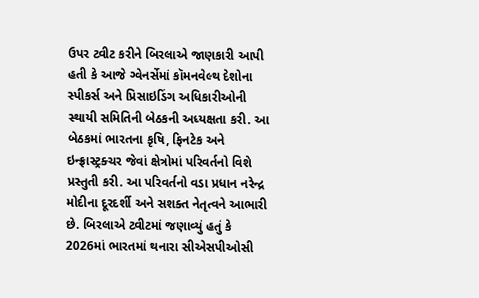ઉપર ટ્વીટ કરીને બિરલાએ જાણકારી આપી હતી કે આજે ગ્વેનર્સેમાં કૉમનવેલ્થ દેશોના સ્પીકર્સ અને પ્રિસાઇડિંગ અધિકારીઓની સ્થાયી સમિતિની બેઠકની અધ્યક્ષતા કરી. આ બેઠકમાં ભારતના કૃષિ, ફિનટેક અને ઇન્ફ્રાસ્ટ્રક્ચર જેવાં ક્ષેત્રોમાં પરિવર્તનો વિશે પ્રસ્તુતી કરી. આ પરિવર્તનો વડા પ્રધાન નરેન્દ્ર મોદીના દૂરદર્શી અને સશક્ત નેતૃત્વને આભારી છે. બિરલાએ ટ્વીટમાં જણાવ્યું હતું કે 2026માં ભારતમાં થનારા સીએસપીઓસી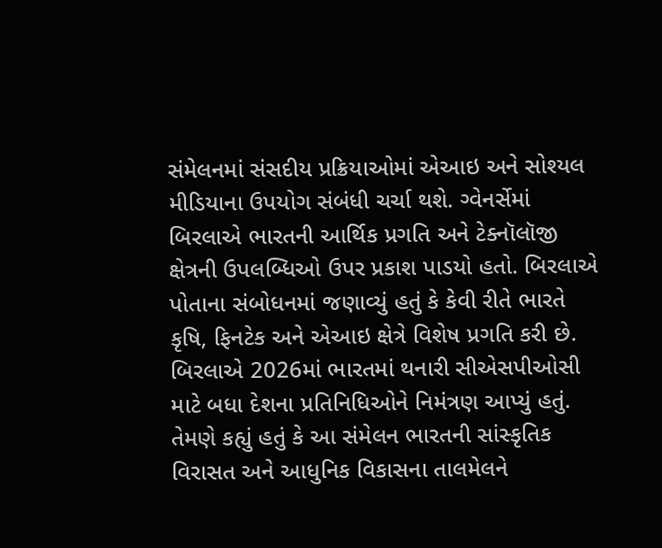સંમેલનમાં સંસદીય પ્રક્રિયાઓમાં એઆઇ અને સોશ્યલ મીડિયાના ઉપયોગ સંબંધી ચર્ચા થશે. ગ્વેનર્સેમાં બિરલાએ ભારતની આર્થિક પ્રગતિ અને ટેક્નૉલૉજી ક્ષેત્રની ઉપલબ્ધિઓ ઉપર પ્રકાશ પાડયો હતો. બિરલાએ પોતાના સંબોધનમાં જણાવ્યું હતું કે કેવી રીતે ભારતે કૃષિ, ફિનટેક અને એઆઇ ક્ષેત્રે વિશેષ પ્રગતિ કરી છે. બિરલાએ 2026માં ભારતમાં થનારી સીએસપીઓસી માટે બધા દેશના પ્રતિનિધિઓને નિમંત્રણ આપ્યું હતું. તેમણે કહ્યું હતું કે આ સંમેલન ભારતની સાંસ્કૃતિક વિરાસત અને આધુનિક વિકાસના તાલમેલને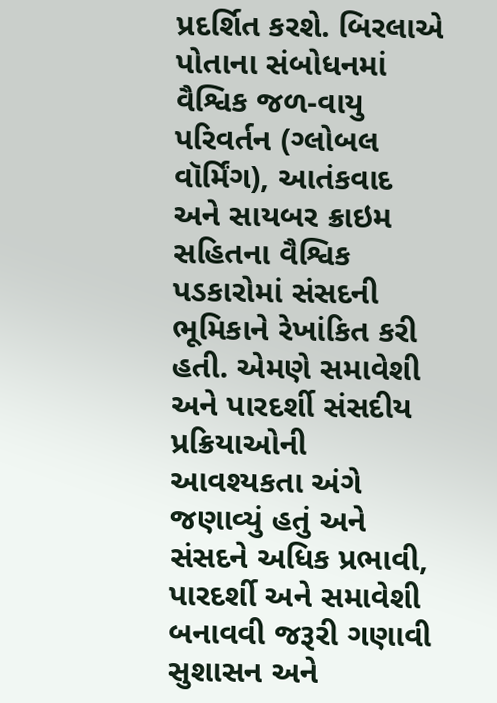પ્રદર્શિત કરશે. બિરલાએ પોતાના સંબોધનમાં વૈશ્વિક જળ-વાયુ પરિવર્તન (ગ્લોબલ વૉર્મિંગ), આતંકવાદ અને સાયબર ક્રાઇમ સહિતના વૈશ્વિક પડકારોમાં સંસદની ભૂમિકાને રેખાંકિત કરી હતી. એમણે સમાવેશી અને પારદર્શી સંસદીય પ્રક્રિયાઓની આવશ્યકતા અંગે જણાવ્યું હતું અને સંસદને અધિક પ્રભાવી, પારદર્શી અને સમાવેશી બનાવવી જરૂરી ગણાવી સુશાસન અને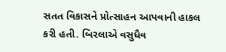સતત વિકાસને પ્રોત્સાહન આપવાની હાકલ કરી હતી. બિરલાએ વસુધૈવ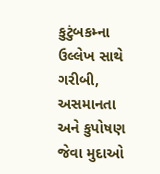કુટુંબકમ્ના ઉલ્લેખ સાથે ગરીબી, અસમાનતા અને કુપોષણ જેવા મુદાઓ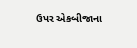ઉપર એકબીજાના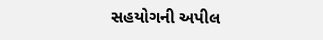સહયોગની અપીલ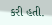કરી હતી.